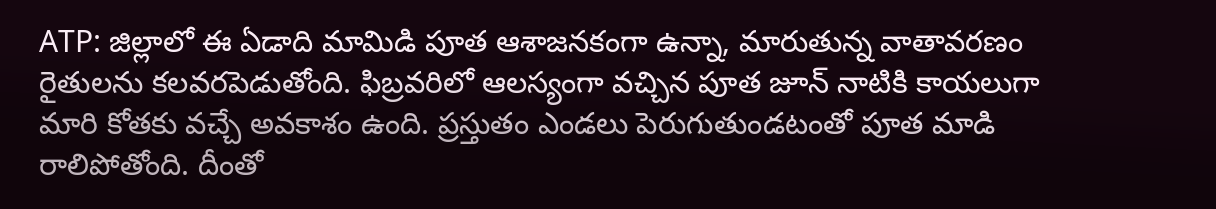ATP: జిల్లాలో ఈ ఏడాది మామిడి పూత ఆశాజనకంగా ఉన్నా, మారుతున్న వాతావరణం రైతులను కలవరపెడుతోంది. ఫిబ్రవరిలో ఆలస్యంగా వచ్చిన పూత జూన్ నాటికి కాయలుగా మారి కోతకు వచ్చే అవకాశం ఉంది. ప్రస్తుతం ఎండలు పెరుగుతుండటంతో పూత మాడి రాలిపోతోంది. దీంతో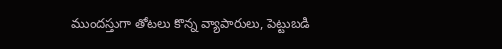ముందస్తుగా తోటలు కొన్న వ్యాపారులు, పెట్టుబడి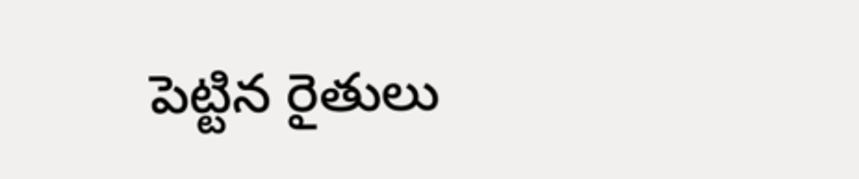పెట్టిన రైతులు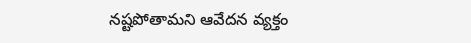నష్టపోతామని ఆవేదన వ్యక్తం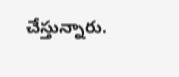చేస్తున్నారు.